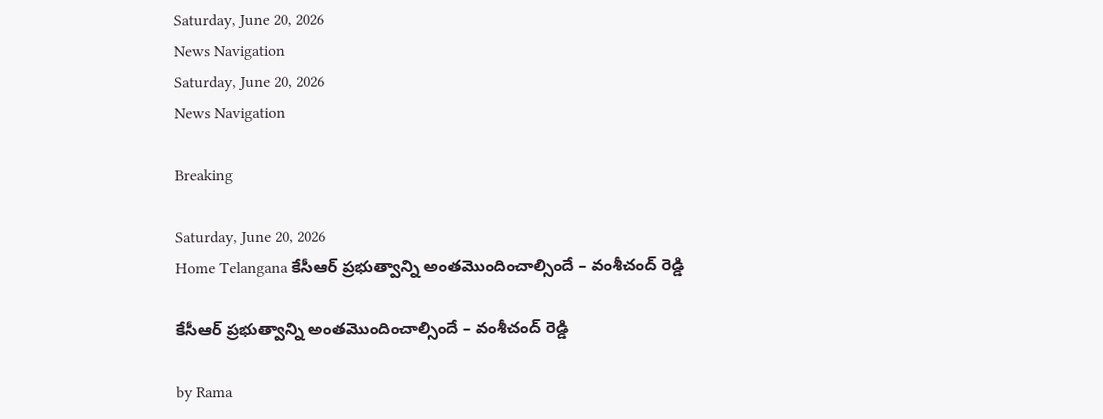Saturday, June 20, 2026
News Navigation
Saturday, June 20, 2026
News Navigation

Breaking

Saturday, June 20, 2026
Home Telangana కేసీఆర్ ప్రభుత్వాన్ని అంతమొందించాల్సిందే – వంశీచంద్ రెడ్డి

కేసీఆర్ ప్రభుత్వాన్ని అంతమొందించాల్సిందే – వంశీచంద్ రెడ్డి

by Rama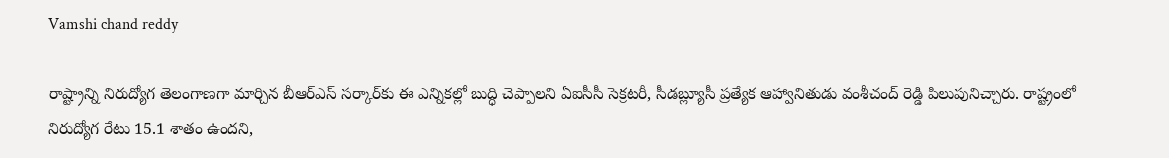Vamshi chand reddy

రాష్ట్రాన్ని నిరుద్యోగ తెలంగాణగా మార్చిన బీఆర్‌‌‌‌‌‌‌‌ఎస్‌‌‌‌ సర్కార్‌‌‌‌కు ఈ ఎన్నికల్లో బుద్ధి చెప్పాలని ఏఐసీసీ సెక్రటరీ, సీడబ్ల్యూసీ ప్రత్యేక ఆహ్వానితుడు వంశీచంద్ రెడ్డి పిలుపునిచ్చారు. రాష్ట్రంలో నిరుద్యోగ రేటు 15.1 శాతం ఉందని,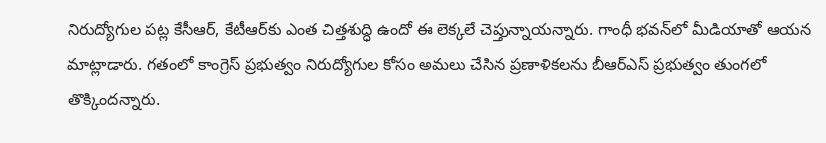నిరుద్యోగుల పట్ల కేసీఆర్, కేటీఆర్‌‌‌‌‌‌‌‌కు ఎంత చిత్తశుద్ధి ఉందో ఈ లెక్కలే చెప్తున్నాయన్నారు. గాంధీ భవన్‌‌‌‌లో మీడియాతో ఆయన మాట్లాడారు. గతంలో కాంగ్రెస్ ప్రభుత్వం నిరుద్యోగుల కోసం అమలు చేసిన ప్రణాళికలను బీఆర్‌‌‌‌‌‌‌‌ఎస్ ప్రభుత్వం తుంగలో తొక్కిందన్నారు.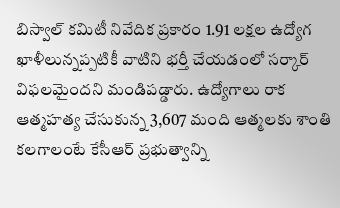బిస్వాల్ కమిటీ నివేదిక ప్రకారం 1.91 లక్షల ఉద్యోగ ఖాళీలున్నప్పటికీ వాటిని భర్తీ చేయడంలో సర్కార్ విఫలమైందని మండిపడ్డారు. ఉద్యోగాలు రాక ఆత్మహత్య చేసుకున్న 3,607 మంది ఆత్మలకు శాంతి కలగాలంటే కేసీఆర్ ప్రభుత్వాన్ని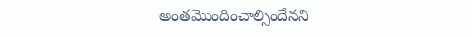అంతమొందించాల్సిందేనని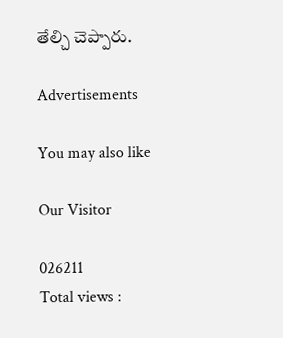తేల్చి చెప్పారు.

Advertisements

You may also like

Our Visitor

026211
Total views :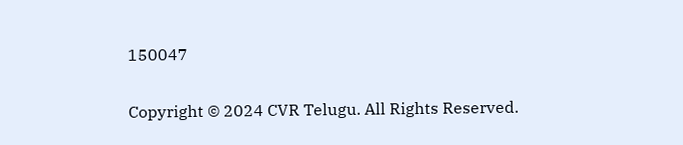150047

Copyright © 2024 CVR Telugu. All Rights Reserved.